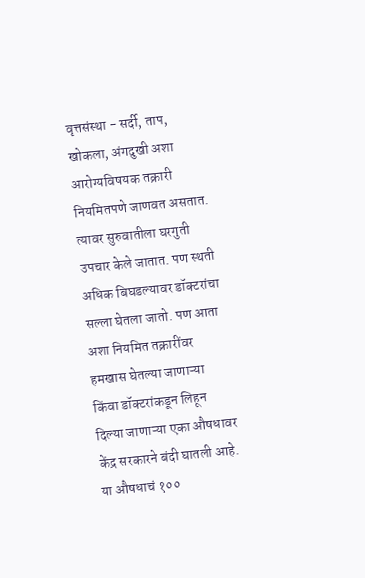वृत्तसंस्था - सर्दी, ताप, खोकला, अंगदुखी अशा आरोग्यविषयक तक्रारी नियमितपणे जाणवत असतात. त्यावर सुरुवातीला घरगुती उपचार केले जातात. पण स्थती अधिक बिघडल्यावर डॉक्टरांचा सल्ला घेतला जातो. पण आता अशा नियमित तक्रारींवर हमखास घेतल्या जाणाऱ्या किंवा डॉक्टरांकडून लिहून दिल्या जाणाऱ्या एका औषधावर केंद्र सरकारने बंदी घातली आहे. या औषधाचं १००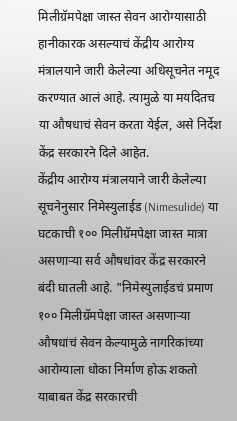मिलीग्रॅमपेक्षा जास्त सेवन आरोग्यासाठी हानीकारक असल्याचं केंद्रीय आरोग्य मंत्रालयाने जारी केलेल्या अधिसूचनेत नमूद करण्यात आलं आहे. त्यामुळे या मयदितच या औषधाचं सेवन करता येईल, असे निर्देश केंद्र सरकारने दिले आहेत.
केंद्रीय आरोग्य मंत्रालयाने जारी केलेल्या सूचनेनुसार निमेस्युलाईड (Nimesulide) या घटकाची १०० मिलीग्रॅमपेक्षा जास्त मात्रा असणाऱ्या सर्व औषधांवर केंद्र सरकारने बंदी घातली आहे. "निमेस्युलाईडचं प्रमाण १०० मिलीग्रॅमपेक्षा जास्त असणाऱ्या औषधांचं सेवन केल्यामुळे नागरिकांच्या आरोग्याला धोका निर्माण होऊ शकतो याबाबत केंद्र सरकारची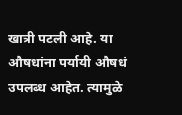खात्री पटली आहे. या औषधांना पर्यायी औषधं उपलब्ध आहेत. त्यामुळे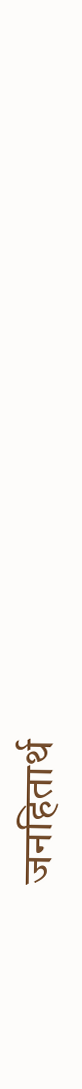जनहितार्थ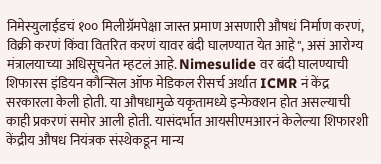निमेस्युलाईडचं १०० मिलीग्रॅमपेक्षा जास्त प्रमाण असणारी औषधं निर्माण करणं, विक्री करणं किंवा वितरित करणं यावर बंदी घालण्यात येत आहे", असं आरोग्य मंत्रालयाच्या अधिसूचनेत म्हटलं आहे. Nimesulide वर बंदी घालण्याची शिफारस इंडियन कौन्सिल ऑफ मेडिकल रीसर्च अर्थात ICMR नं केंद्र सरकारला केली होती. या औषधामुळे यकृतामध्ये इन्फेक्शन होत असल्याची काही प्रकरणं समोर आली होती. यासंदर्भात आयसीएमआरनं केलेल्या शिफारशी केंद्रीय औषध नियंत्रक संस्थेकडून मान्य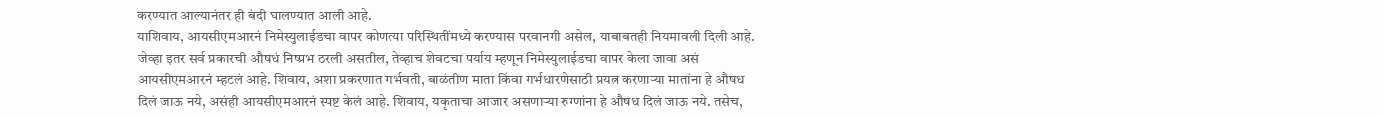करण्यात आल्यानंतर ही बंदी घालण्यात आली आहे.
याशिवाय, आयसीएमआरनं निमेस्युलाईडचा वापर कोणत्या परिस्थितींमध्ये करण्यास परवानगी असेल, याबाबतही नियमावली दिली आहे. जेव्हा इतर सर्व प्रकारची औषधं निष्प्रभ ठरली असतील, तेव्हाच शेवटचा पर्याय म्हणून निमेस्युलाईडचा वापर केला जावा असं आयसीएमआरनं म्हटलं आहे. शिवाय, अशा प्रकरणात गर्भवती, बाळंतीण माता किंवा गर्भधारणेसाठी प्रयत्न करणाऱ्या मातांना हे औषध दिलं जाऊ नये, असंही आयसीएमआरनं स्पष्ट केलं आहे. शिवाय, यकृताचा आजार असणाऱ्या रुग्णांना हे औषध दिलं जाऊ नये. तसेच,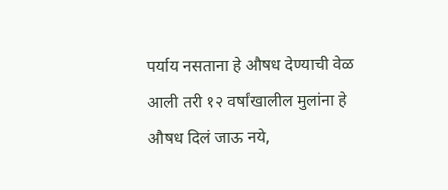पर्याय नसताना हे औषध देण्याची वेळ आली तरी १२ वर्षांखालील मुलांना हे औषध दिलं जाऊ नये,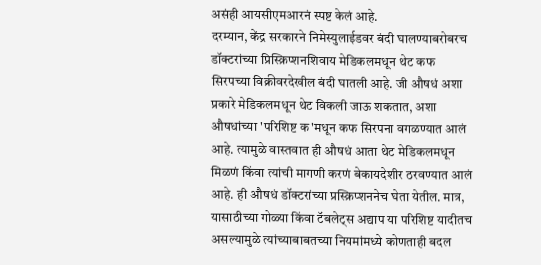असंही आयसीएमआरनं स्पष्ट केलं आहे.
दरम्यान, केंद्र सरकारने निमेस्युलाईडवर बंदी घालण्याबरोबरच डॉक्टरांच्या प्रिस्क्रिप्शनशिवाय मेडिकलमधून थेट कफ सिरपच्या विक्रीवरदेखील बंदी घातली आहे. जी औषधं अशा प्रकारे मेडिकलमधून थेट विकली जाऊ शकतात, अशा औषधांच्या 'परिशिष्ट क'मधून कफ सिरपना वगळण्यात आलं आहे. त्यामुळे वास्तवात ही औषधं आता थेट मेडिकलमधून मिळणं किंवा त्यांची मागणी करणं बेकायदेशीर ठरवण्यात आलं आहे. ही औषधं डॉक्टरांच्या प्रस्क्रिप्शननेच घेता येतील. मात्र, यासाठीच्या गोळ्या किंवा टॅबलेट्स अद्याप या परिशिष्ट यादीतच असल्यामुळे त्यांच्याबाबतच्या नियमांमध्ये कोणताही बदल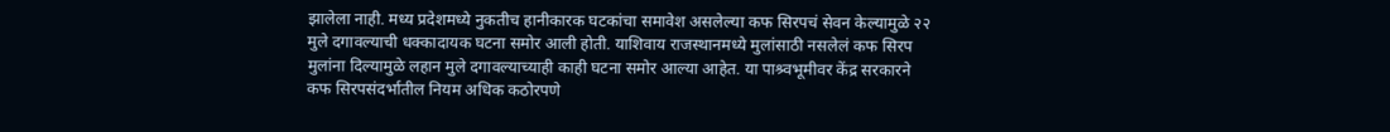झालेला नाही. मध्य प्रदेशमध्ये नुकतीच हानीकारक घटकांचा समावेश असलेल्या कफ सिरपचं सेवन केल्यामुळे २२ मुले दगावल्याची धक्कादायक घटना समोर आली होती. याशिवाय राजस्थानमध्ये मुलांसाठी नसलेलं कफ सिरप मुलांना दिल्यामुळे लहान मुले दगावल्याच्याही काही घटना समोर आल्या आहेत. या पाश्र्वभूमीवर केंद्र सरकारने कफ सिरपसंदर्भातील नियम अधिक कठोरपणे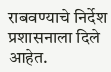राबवण्याचे निर्देश प्रशासनाला दिले आहेत.